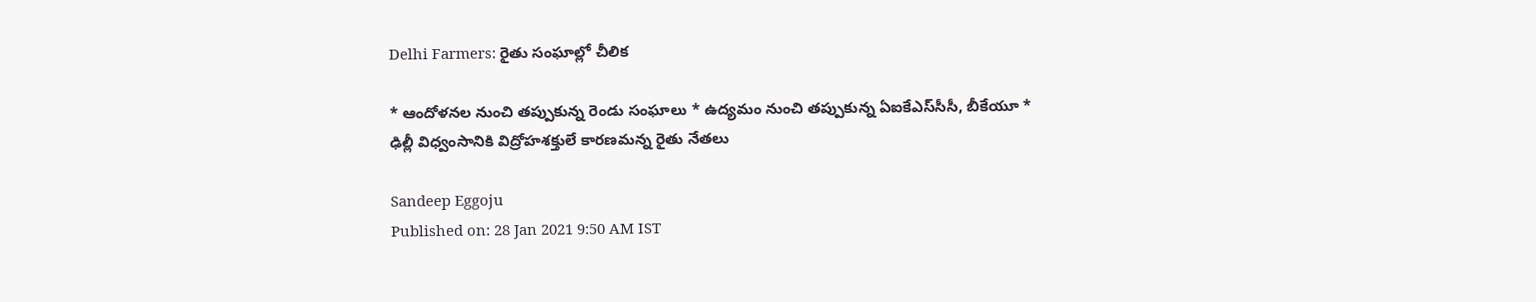Delhi Farmers: రైతు సంఘాల్లో చీలిక

* ఆందోళనల నుంచి తప్పుకున్న రెండు సంఘాలు * ఉద్యమం నుంచి తప్పుకున్న ఏఐకేఎస్‌సీసీ, బీకేయూ * ఢిల్లీ విధ్వంసానికి విద్రోహశక్తులే కారణమన్న రైతు నేతలు

Sandeep Eggoju
Published on: 28 Jan 2021 9:50 AM IST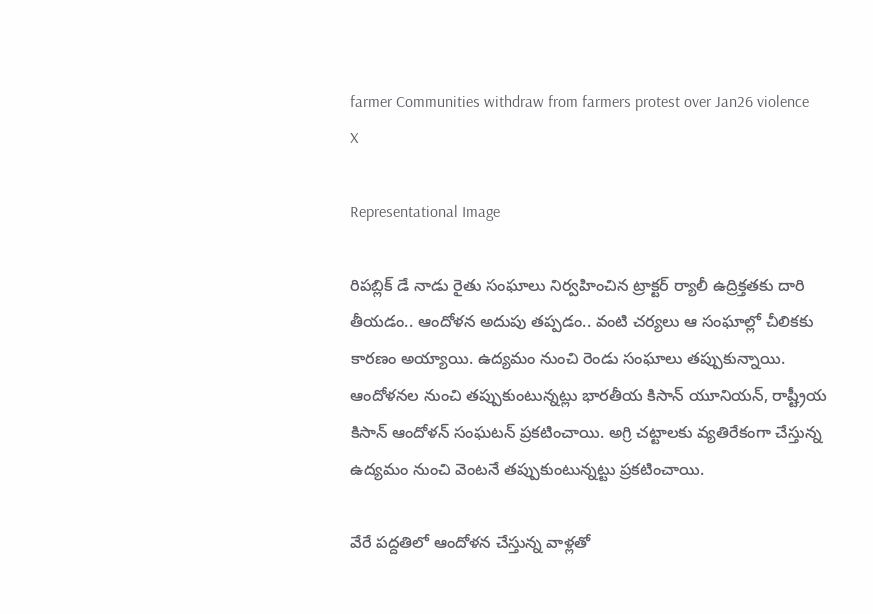farmer Communities withdraw from farmers protest over Jan26 violence
X

Representational Image

రిపబ్లిక్ డే నాడు రైతు సంఘాలు నిర్వహించిన ట్రాక్టర్ ర్యాలీ ఉద్రిక్తతకు దారి తీయడం.. ఆందోళన అదుపు తప్పడం.. వంటి చర్యలు ఆ సంఘాల్లో చీలికకు కారణం అయ్యాయి. ఉద్యమం నుంచి రెండు సంఘాలు తప్పుకున్నాయి. ఆందోళనల నుంచి తప్పుకుంటున్నట్లు భారతీయ కిసాన్ యూనియన్, రాష్ట్రీయ కిసాన్ ఆందోళన్‌ సంఘటన్ ప్రకటించాయి. అగ్రి చట్టాలకు వ్యతిరేకంగా చేస్తున్న ఉద్యమం నుంచి వెంటనే తప్పుకుంటున్నట్టు ప్రకటించాయి.

వేరే పద్దతిలో ఆందోళన చేస్తున్న వాళ్లతో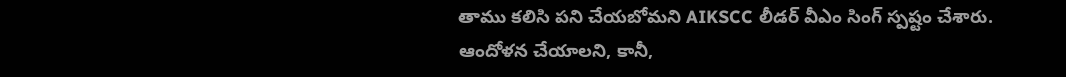తాము కలిసి పని చేయబోమని AIKSCC లీడర్ వీఎం సింగ్ స్పష్టం చేశారు. ఆందోళన చేయాలని, కానీ,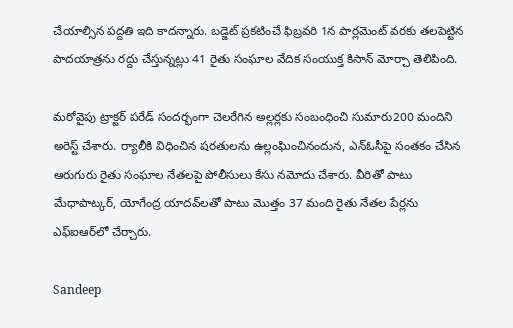చేయాల్సిన పద్దతి ఇది కాదన్నారు. బడ్జెట్ ప్రకటించే ఫిబ్రవరి 1న పార్లమెంట్ వరకు తలపెట్టిన పాదయాత్రను రద్దు చేస్తున్నట్లు 41 రైతు సంఘాల వేదిక సంయుక్త కిసాన్ మోర్చా తెలిపింది.

మరోవైపు ట్రాక్టర్ పరేడ్ సందర్భంగా చెలరేగిన అల్లర్లకు సంబంధించి సుమారు200 మందిని అరెస్ట్ చేశారు. ర్యాలీకి విధించిన షరతులను ఉల్లంఘించినందున, ఎన్ఓసీపై సంతకం చేసిన ఆరుగురు రైతు సంఘాల నేతలపై పోలీసులు కేసు నమోదు చేశారు. వీరితో పాటు మేధాపాట్కర్, యోగేంద్ర యాదవ్‌లతో పాటు మొత్తం 37 మంది రైతు నేతల పేర్లను ఎఫ్ఐఆర్‌లో చేర్చారు.

Sandeep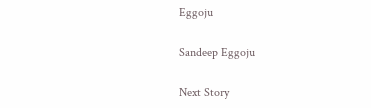Eggoju

Sandeep Eggoju

Next Story